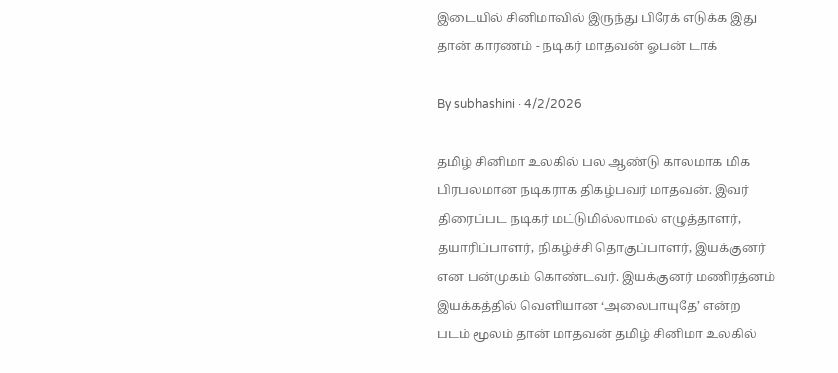இடையில் சினிமாவில் இருந்து பிரேக் எடுக்க இது தான் காரணம் - நடிகர் மாதவன் ஓபன் டாக்

By subhashini · 4/2/2026

தமிழ் சினிமா உலகில் பல ஆண்டு காலமாக மிக பிரபலமான நடிகராக திகழ்பவர் மாதவன். இவர் திரைப்பட நடிகர் மட்டுமில்லாமல் எழுத்தாளர், தயாரிப்பாளர், நிகழ்ச்சி தொகுப்பாளர், இயக்குனர் என பன்முகம் கொண்டவர். இயக்குனர் மணிரத்னம் இயக்கத்தில் வெளியான ‘அலைபாயுதே’ என்ற படம் மூலம் தான் மாதவன் தமிழ் சினிமா உலகில்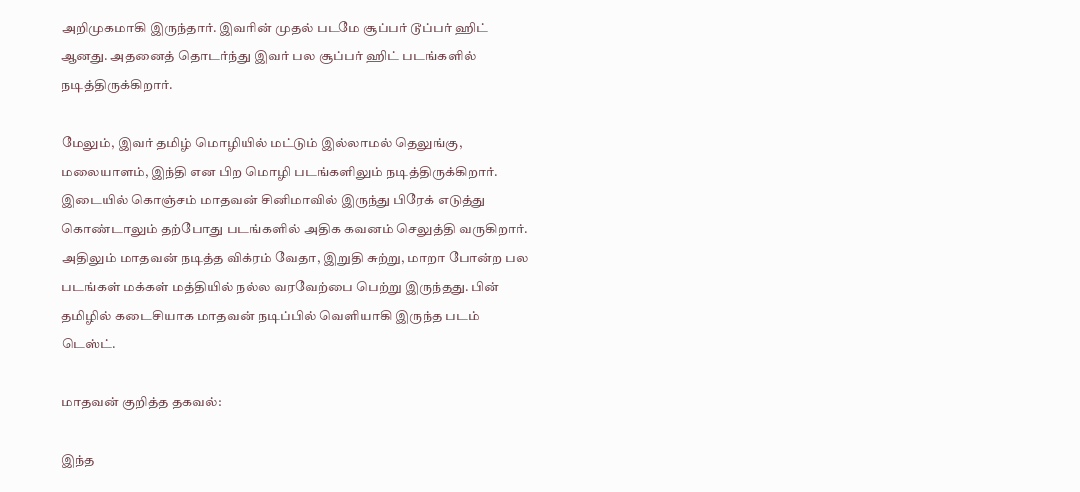அறிமுகமாகி இருந்தார். இவரின் முதல் படமே சூப்பர் டூப்பர் ஹிட் ஆனது. அதனைத் தொடர்ந்து இவர் பல சூப்பர் ஹிட் படங்களில் நடித்திருக்கிறார்.

மேலும், இவர் தமிழ் மொழியில் மட்டும் இல்லாமல் தெலுங்கு, மலையாளம், இந்தி என பிற மொழி படங்களிலும் நடித்திருக்கிறார். இடையில் கொஞ்சம் மாதவன் சினிமாவில் இருந்து பிரேக் எடுத்து கொண்டாலும் தற்போது படங்களில் அதிக கவனம் செலுத்தி வருகிறார். அதிலும் மாதவன் நடித்த விக்ரம் வேதா, இறுதி சுற்று, மாறா போன்ற பல படங்கள் மக்கள் மத்தியில் நல்ல வரவேற்பை பெற்று இருந்தது. பின் தமிழில் கடைசியாக மாதவன் நடிப்பில் வெளியாகி இருந்த படம் டெஸ்ட்.

மாதவன் குறித்த தகவல்:

இந்த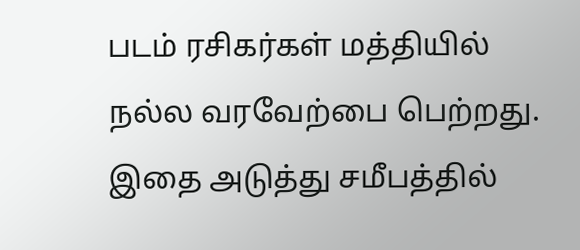படம் ரசிகர்கள் மத்தியில் நல்ல வரவேற்பை பெற்றது. இதை அடுத்து சமீபத்தில்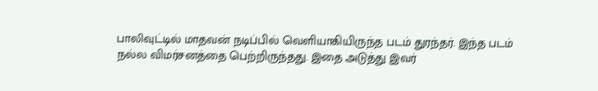பாலிவுட்டில் மாதவன் நடிப்பில் வெளியாகியிருந்த படம் துரந்தர். இந்த படம் நல்ல விமர்சனத்தை பெற்றிருந்தது. இதை அடுத்து இவர்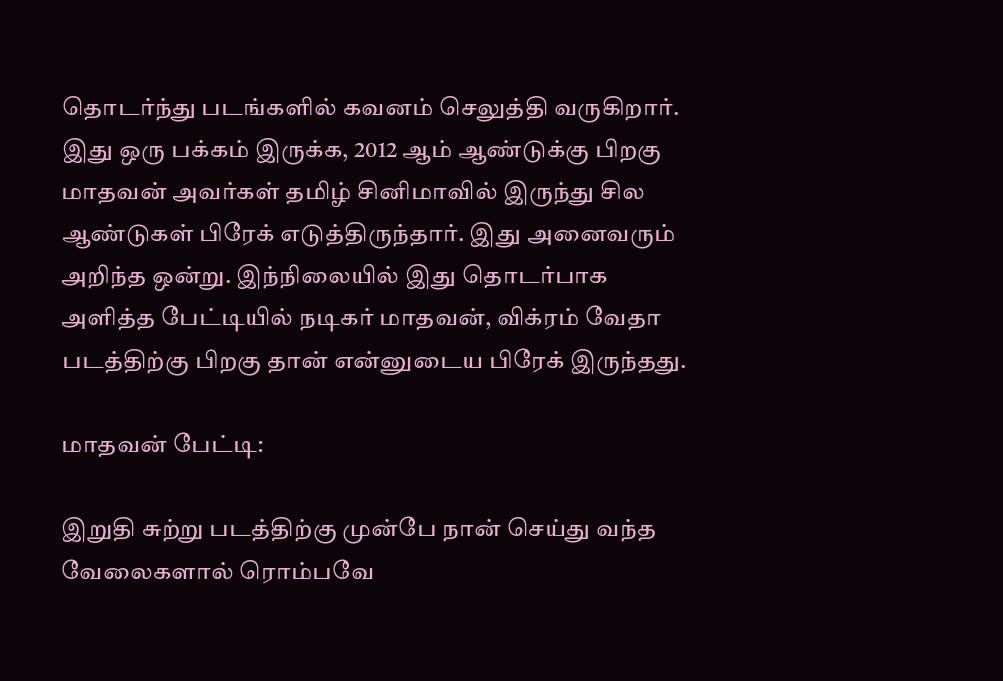தொடர்ந்து படங்களில் கவனம் செலுத்தி வருகிறார். இது ஒரு பக்கம் இருக்க, 2012 ஆம் ஆண்டுக்கு பிறகு
மாதவன் அவர்கள் தமிழ் சினிமாவில் இருந்து சில ஆண்டுகள் பிரேக் எடுத்திருந்தார். இது அனைவரும் அறிந்த ஒன்று. இந்நிலையில் இது தொடர்பாக அளித்த பேட்டியில் நடிகர் மாதவன், விக்ரம் வேதா படத்திற்கு பிறகு தான் என்னுடைய பிரேக் இருந்தது.

மாதவன் பேட்டி:

இறுதி சுற்று படத்திற்கு முன்பே நான் செய்து வந்த வேலைகளால் ரொம்பவே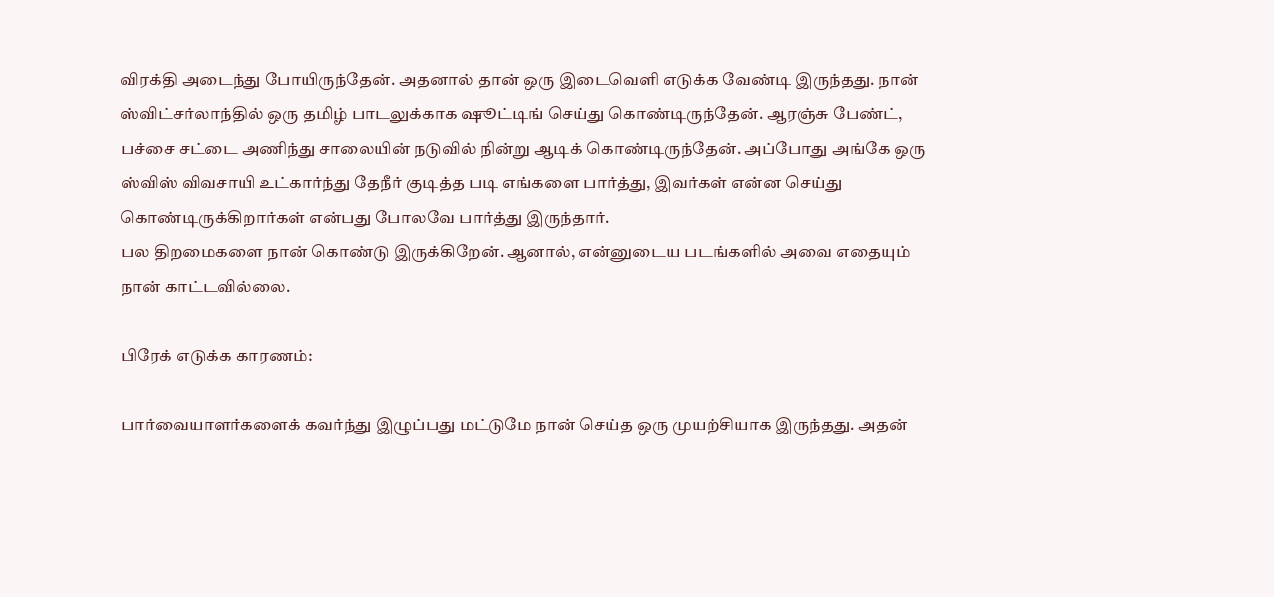விரக்தி அடைந்து போயிருந்தேன். அதனால் தான் ஒரு இடைவெளி எடுக்க வேண்டி இருந்தது. நான் ஸ்விட்சர்லாந்தில் ஒரு தமிழ் பாடலுக்காக ஷூட்டிங் செய்து கொண்டிருந்தேன். ஆரஞ்சு பேண்ட், பச்சை சட்டை அணிந்து சாலையின் நடுவில் நின்று ஆடிக் கொண்டிருந்தேன். அப்போது அங்கே ஒரு ஸ்விஸ் விவசாயி உட்கார்ந்து தேநீர் குடித்த படி எங்களை பார்த்து, இவர்கள் என்ன செய்து கொண்டிருக்கிறார்கள் என்பது போலவே பார்த்து இருந்தார்.
பல திறமைகளை நான் கொண்டு இருக்கிறேன். ஆனால், என்னுடைய படங்களில் அவை எதையும் நான் காட்டவில்லை.

பிரேக் எடுக்க காரணம்:

பார்வையாளர்களைக் கவர்ந்து இழுப்பது மட்டுமே நான் செய்த ஒரு முயற்சியாக இருந்தது. அதன்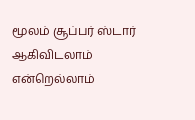மூலம் சூப்பர் ஸ்டார் ஆகிவிடலாம் என்றெல்லாம்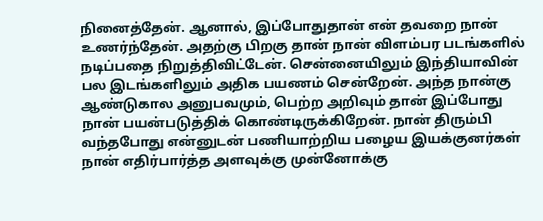நினைத்தேன். ஆனால், இப்போதுதான் என் தவறை நான் உணர்ந்தேன். அதற்கு பிறகு தான் நான் விளம்பர படங்களில் நடிப்பதை நிறுத்திவிட்டேன். சென்னையிலும் இந்தியாவின் பல இடங்களிலும் அதிக பயணம் சென்றேன். அந்த நான்கு ஆண்டுகால அனுபவமும், பெற்ற அறிவும் தான் இப்போது நான் பயன்படுத்திக் கொண்டிருக்கிறேன். நான் திரும்பி வந்தபோது என்னுடன் பணியாற்றிய பழைய இயக்குனர்கள் நான் எதிர்பார்த்த அளவுக்கு முன்னோக்கு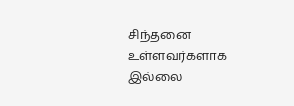சிந்தனை உள்ளவர்களாக இல்லை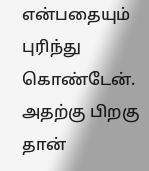என்பதையும் புரிந்து கொண்டேன். அதற்கு பிறகு தான்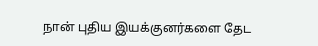நான் புதிய இயக்குனர்களை தேட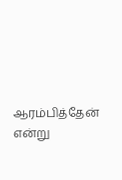ஆரம்பித்தேன் என்று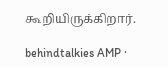கூறியிருக்கிறார்.

behindtalkies AMP ·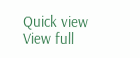Quick view
View full